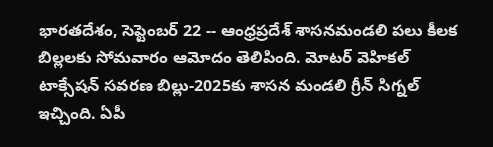భారతదేశం, సెప్టెంబర్ 22 -- ఆంధ్రప్రదేశ్ శాసనమండలి పలు కీలక బిల్లలకు సోమవారం ఆమోదం తెలిపింది. మోటర్ వెహికల్ టాక్సేషన్ సవరణ బిల్లు-2025కు శాసన మండలి గ్రీన్ సిగ్నల్ ఇచ్చింది. ఏపీ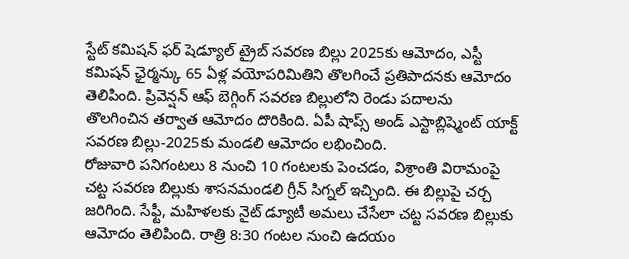స్టేట్ కమిషన్ ఫర్ షెడ్యూల్ ట్రైబ్ సవరణ బిల్లు 2025కు ఆమోదం, ఎస్టీ కమిషన్ ఛైర్మన్కు 65 ఏళ్ల వయోపరిమితిని తొలగించే ప్రతిపాదనకు ఆమోదం తెలిపింది. ప్రివెన్షన్ ఆఫ్ బెగ్గింగ్ సవరణ బిల్లులోని రెండు పదాలను తొలగించిన తర్వాత ఆమోదం దొరికింది. ఏపీ షాప్స్ అండ్ ఎస్టాబ్లిష్మెంట్ యాక్ట్ సవరణ బిల్లు-2025కు మండలి ఆమోదం లభించింది.
రోజువారి పనిగంటలు 8 నుంచి 10 గంటలకు పెంచడం, విశ్రాంతి విరామంపై చట్ట సవరణ బిల్లుకు శాసనమండలి గ్రీన్ సిగ్నల్ ఇచ్చింది. ఈ బిల్లుపై చర్చ జరిగింది. సేఫ్టీ, మహిళలకు నైట్ డ్యూటీ అమలు చేసేలా చట్ట సవరణ బిల్లుకు ఆమోదం తెలిపింది. రాత్రి 8:30 గంటల నుంచి ఉదయం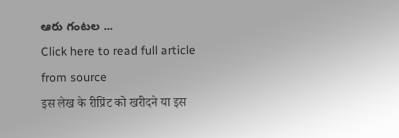ఆరు గంటల ...
Click here to read full article from source
इस लेख के रीप्रिंट को खरीदने या इस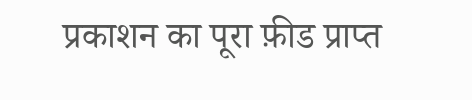प्रकाशन का पूरा फ़ीड प्राप्त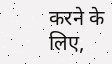करने के लिए,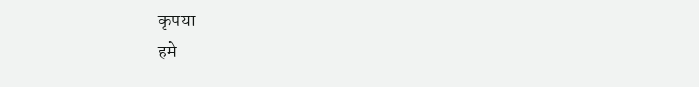कृपया
हमे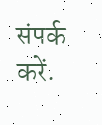संपर्क करें.